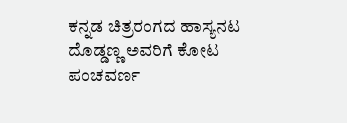ಕನ್ನಡ ಚಿತ್ರರಂಗದ ಹಾಸ್ಯನಟ ದೊಡ್ಡಣ್ಣ ಅವರಿಗೆ ಕೋಟ ಪಂಚವರ್ಣ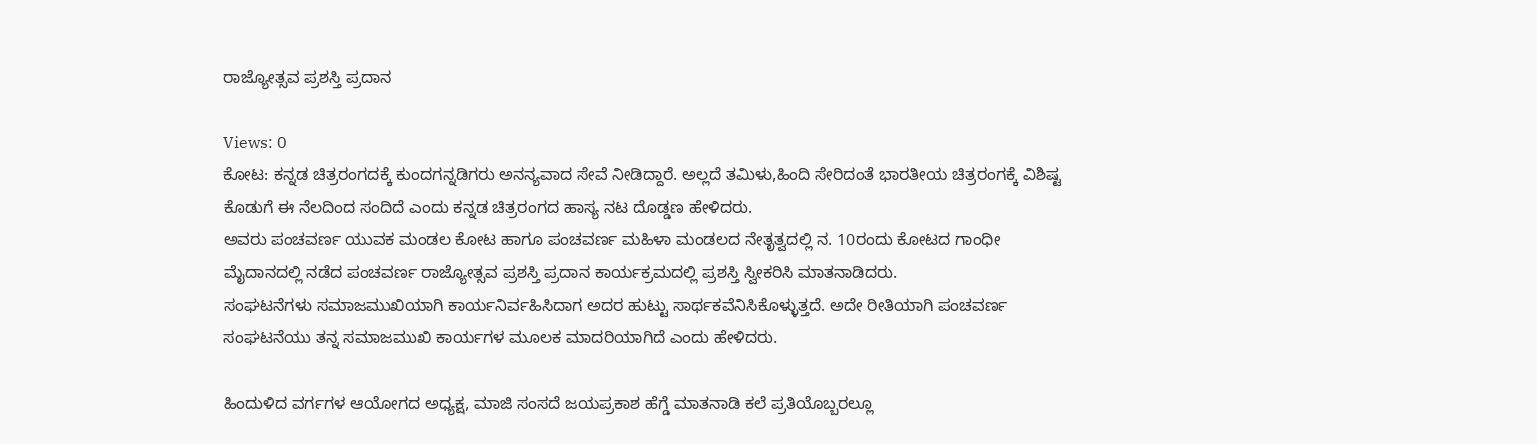ರಾಜ್ಯೋತ್ಸವ ಪ್ರಶಸ್ತಿ ಪ್ರದಾನ

Views: 0
ಕೋಟ: ಕನ್ನಡ ಚಿತ್ರರಂಗದಕ್ಕೆ ಕುಂದಗನ್ನಡಿಗರು ಅನನ್ಯವಾದ ಸೇವೆ ನೀಡಿದ್ದಾರೆ. ಅಲ್ಲದೆ ತಮಿಳು,ಹಿಂದಿ ಸೇರಿದಂತೆ ಭಾರತೀಯ ಚಿತ್ರರಂಗಕ್ಕೆ ವಿಶಿಷ್ಟ ಕೊಡುಗೆ ಈ ನೆಲದಿಂದ ಸಂದಿದೆ ಎಂದು ಕನ್ನಡ ಚಿತ್ರರಂಗದ ಹಾಸ್ಯ ನಟ ದೊಡ್ಡಣ ಹೇಳಿದರು.
ಅವರು ಪಂಚವರ್ಣ ಯುವಕ ಮಂಡಲ ಕೋಟ ಹಾಗೂ ಪಂಚವರ್ಣ ಮಹಿಳಾ ಮಂಡಲದ ನೇತೃತ್ವದಲ್ಲಿ ನ. 10ರಂದು ಕೋಟದ ಗಾಂಧೀ ಮೈದಾನದಲ್ಲಿ ನಡೆದ ಪಂಚವರ್ಣ ರಾಜ್ಯೋತ್ಸವ ಪ್ರಶಸ್ತಿ ಪ್ರದಾನ ಕಾರ್ಯಕ್ರಮದಲ್ಲಿ ಪ್ರಶಸ್ತಿ ಸ್ವೀಕರಿಸಿ ಮಾತನಾಡಿದರು.
ಸಂಘಟನೆಗಳು ಸಮಾಜಮುಖಿಯಾಗಿ ಕಾರ್ಯನಿರ್ವಹಿಸಿದಾಗ ಅದರ ಹುಟ್ಟು ಸಾರ್ಥಕವೆನಿಸಿಕೊಳ್ಳುತ್ತದೆ. ಅದೇ ರೀತಿಯಾಗಿ ಪಂಚವರ್ಣ ಸಂಘಟನೆಯು ತನ್ನ ಸಮಾಜಮುಖಿ ಕಾರ್ಯಗಳ ಮೂಲಕ ಮಾದರಿಯಾಗಿದೆ ಎಂದು ಹೇಳಿದರು.

ಹಿಂದುಳಿದ ವರ್ಗಗಳ ಆಯೋಗದ ಅಧ್ಯಕ್ಷ, ಮಾಜಿ ಸಂಸದೆ ಜಯಪ್ರಕಾಶ ಹೆಗ್ಡೆ ಮಾತನಾಡಿ ಕಲೆ ಪ್ರತಿಯೊಬ್ಬರಲ್ಲೂ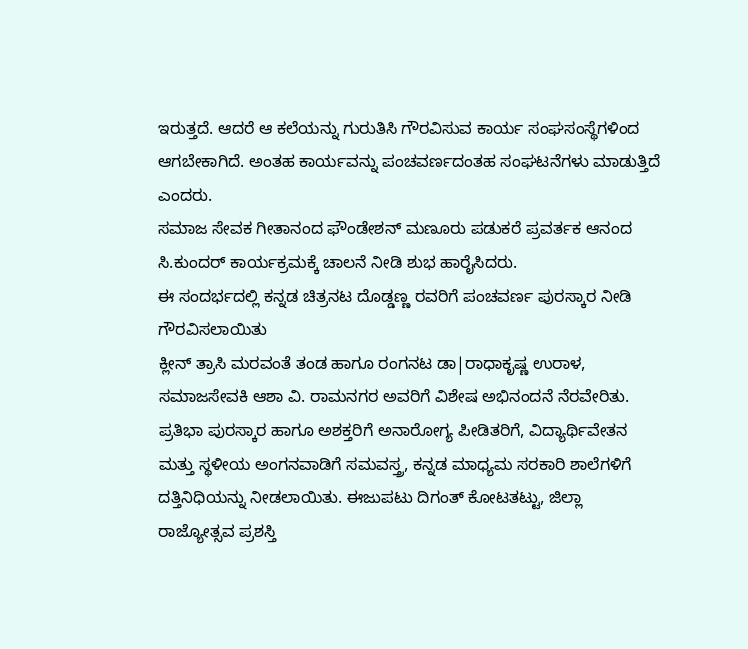ಇರುತ್ತದೆ. ಆದರೆ ಆ ಕಲೆಯನ್ನು ಗುರುತಿಸಿ ಗೌರವಿಸುವ ಕಾರ್ಯ ಸಂಘಸಂಸ್ಥೆಗಳಿಂದ ಆಗಬೇಕಾಗಿದೆ. ಅಂತಹ ಕಾರ್ಯವನ್ನು ಪಂಚವರ್ಣದಂತಹ ಸಂಘಟನೆಗಳು ಮಾಡುತ್ತಿದೆ ಎಂದರು.
ಸಮಾಜ ಸೇವಕ ಗೀತಾನಂದ ಫೌಂಡೇಶನ್ ಮಣೂರು ಪಡುಕರೆ ಪ್ರವರ್ತಕ ಆನಂದ ಸಿ.ಕುಂದರ್ ಕಾರ್ಯಕ್ರಮಕ್ಕೆ ಚಾಲನೆ ನೀಡಿ ಶುಭ ಹಾರೈಸಿದರು.
ಈ ಸಂದರ್ಭದಲ್ಲಿ ಕನ್ನಡ ಚಿತ್ರನಟ ದೊಡ್ಡಣ್ಣ ರವರಿಗೆ ಪಂಚವರ್ಣ ಪುರಸ್ಕಾರ ನೀಡಿ ಗೌರವಿಸಲಾಯಿತು
ಕ್ಲೀನ್ ತ್ರಾಸಿ ಮರವಂತೆ ತಂಡ ಹಾಗೂ ರಂಗನಟ ಡಾ|ರಾಧಾಕೃಷ್ಣ ಉರಾಳ, ಸಮಾಜಸೇವಕಿ ಆಶಾ ವಿ. ರಾಮನಗರ ಅವರಿಗೆ ವಿಶೇಷ ಅಭಿನಂದನೆ ನೆರವೇರಿತು.
ಪ್ರತಿಭಾ ಪುರಸ್ಕಾರ ಹಾಗೂ ಅಶಕ್ತರಿಗೆ ಅನಾರೋಗ್ಯ ಪೀಡಿತರಿಗೆ, ವಿದ್ಯಾರ್ಥಿವೇತನ ಮತ್ತು ಸ್ಥಳೀಯ ಅಂಗನವಾಡಿಗೆ ಸಮವಸ್ತ್ರ, ಕನ್ನಡ ಮಾಧ್ಯಮ ಸರಕಾರಿ ಶಾಲೆಗಳಿಗೆ ದತ್ತಿನಿಧಿಯನ್ನು ನೀಡಲಾಯಿತು. ಈಜುಪಟು ದಿಗಂತ್ ಕೋಟತಟ್ಟು, ಜಿಲ್ಲಾ ರಾಜ್ಯೋತ್ಸವ ಪ್ರಶಸ್ತಿ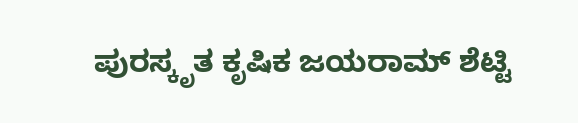ಪುರಸ್ಕೃತ ಕೃಷಿಕ ಜಯರಾಮ್ ಶೆಟ್ಟಿ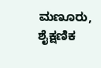ಮಣೂರು, ಶೈಕ್ಷಣಿಕ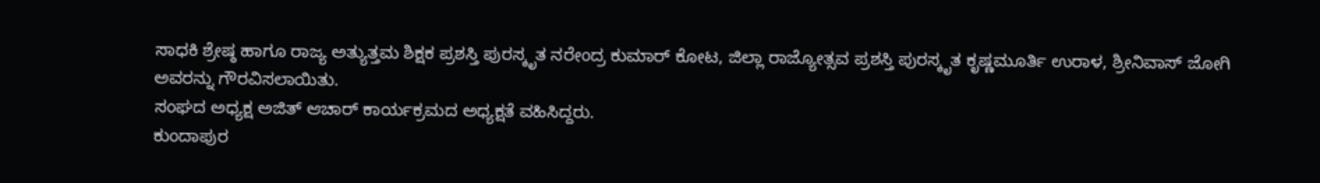ಸಾಧಕಿ ಶ್ರೇಷ್ಠ ಹಾಗೂ ರಾಜ್ಯ ಅತ್ಯುತ್ತಮ ಶಿಕ್ಷಕ ಪ್ರಶಸ್ತಿ ಪುರಸ್ಕೃತ ನರೇಂದ್ರ ಕುಮಾರ್ ಕೋಟ, ಜಿಲ್ಲಾ ರಾಜ್ಯೋತ್ಸವ ಪ್ರಶಸ್ತಿ ಪುರಸ್ಕೃತ ಕೃಷ್ಣಮೂರ್ತಿ ಉರಾಳ, ಶ್ರೀನಿವಾಸ್ ಜೋಗಿ ಅವರನ್ನು ಗೌರವಿಸಲಾಯಿತು.
ಸಂಘದ ಅಧ್ಯಕ್ಷ ಅಜಿತ್ ಆಚಾರ್ ಕಾರ್ಯಕ್ರಮದ ಅಧ್ಯಕ್ಷತೆ ವಹಿಸಿದ್ದರು.
ಕುಂದಾಪುರ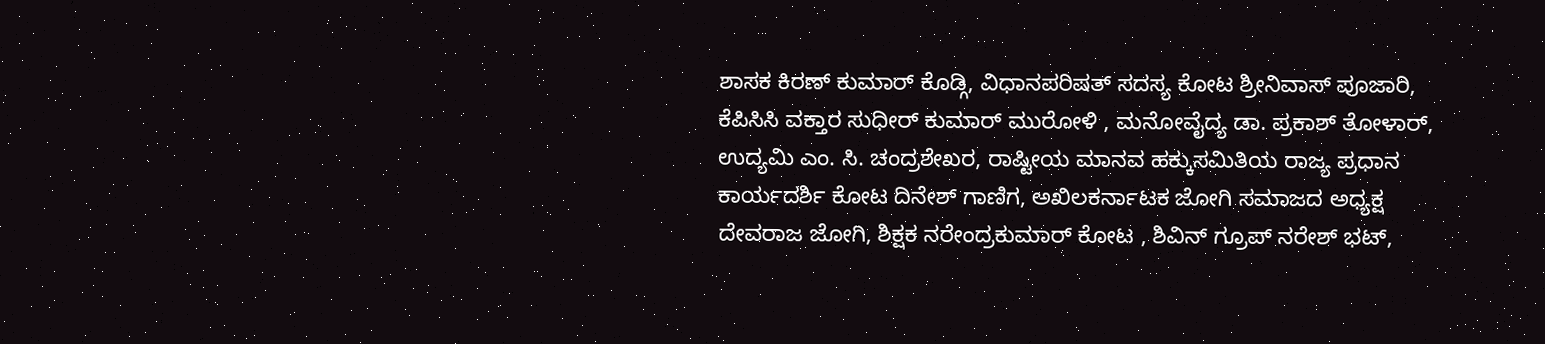ಶಾಸಕ ಕಿರಣ್ ಕುಮಾರ್ ಕೊಡ್ಗಿ, ವಿಧಾನಪರಿಷತ್ ಸದಸ್ಯ ಕೋಟ ಶ್ರೀನಿವಾಸ್ ಪೂಜಾರಿ, ಕೆಪಿಸಿಸಿ ವಕ್ತಾರ ಸುಧೀರ್ ಕುಮಾರ್ ಮುರೋಳಿ , ಮನೋವೈದ್ಯ ಡಾ. ಪ್ರಕಾಶ್ ತೋಳಾರ್, ಉದ್ಯಮಿ ಎಂ. ಸಿ. ಚಂದ್ರಶೇಖರ, ರಾಷ್ಟೀಯ ಮಾನವ ಹಕ್ಕುಸಮಿತಿಯ ರಾಜ್ಯ ಪ್ರಧಾನ ಕಾರ್ಯದರ್ಶಿ ಕೋಟ ದಿನೇಶ್ ಗಾಣಿಗ, ಅಖಿಲಕರ್ನಾಟಕ ಜೋಗಿ ಸಮಾಜದ ಅಧ್ಯಕ್ಷ ದೇವರಾಜ ಜೋಗಿ, ಶಿಕ್ಷಕ ನರೇಂದ್ರಕುಮಾರ್ ಕೋಟ , ಶಿವಿನ್ ಗ್ರೂಪ್ ನರೇಶ್ ಭಟ್,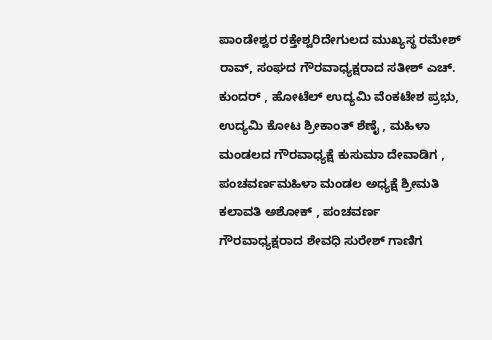ಪಾಂಡೇಶ್ವರ ರಕ್ತೇಶ್ವರಿದೇಗುಲದ ಮುಖ್ಯಸ್ಥ ರಮೇಶ್ ರಾವ್, ಸಂಘದ ಗೌರವಾಧ್ಯಕ್ಷರಾದ ಸತೀಶ್ ಎಚ್. ಕುಂದರ್ , ಹೋಟೆಲ್ ಉದ್ಯಮಿ ವೆಂಕಟೇಶ ಪ್ರಭು, ಉದ್ಯಮಿ ಕೋಟ ಶ್ರೀಕಾಂತ್ ಶೆಣೈ , ಮಹಿಳಾ ಮಂಡಲದ ಗೌರವಾಧ್ಯಕ್ಷೆ ಕುಸುಮಾ ದೇವಾಡಿಗ , ಪಂಚವರ್ಣಮಹಿಳಾ ಮಂಡಲ ಅಧ್ಯಕ್ಷೆ ಶ್ರೀಮತಿ ಕಲಾವತಿ ಅಶೋಕ್ , ಪಂಚವರ್ಣ ಗೌರವಾಧ್ಯಕ್ಷರಾದ ಶೇವಧಿ ಸುರೇಶ್ ಗಾಣಿಗ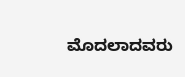ಮೊದಲಾದವರು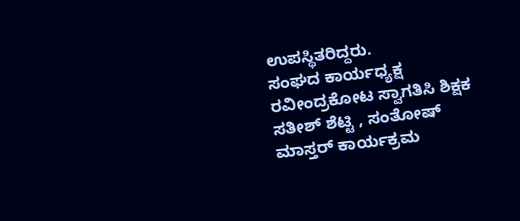ಉಪಸ್ಥಿತರಿದ್ದರು.
ಸಂಘದ ಕಾರ್ಯಧ್ಯಕ್ಷ ರವೀಂದ್ರಕೋಟ ಸ್ವಾಗತಿಸಿ ಶಿಕ್ಷಕ ಸತೀಶ್ ಶೆಟ್ಟಿ , ಸಂತೋಷ್ ಮಾಸ್ತರ್ ಕಾರ್ಯಕ್ರಮ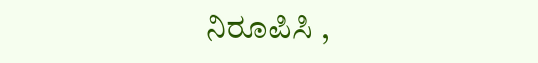ನಿರೂಪಿಸಿ ,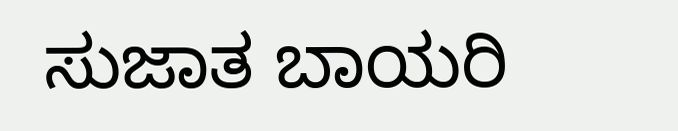ಸುಜಾತ ಬಾಯರಿ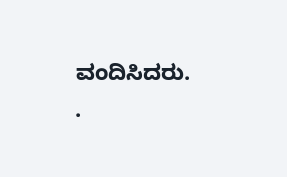ವಂದಿಸಿದರು.
.